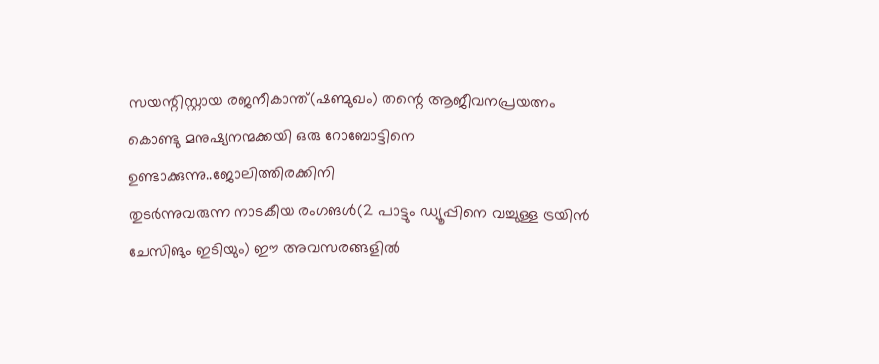സയന്റിസ്റ്റായ രജനീകാന്ത്(ഷണ്മുഖം) തന്റെ ആജീവനപ്രയത്നം കൊണ്ടു മനുഷ്യനന്മക്കയി ഒരു റോബോട്ടിനെ ഉണ്ടാക്കുന്നു..ജോലിത്തിരക്കിനി
തുടർന്നുവരുന്ന നാടകീയ രംഗങൾ(2 പാട്ടും ഡ്യൂപ്പിനെ വച്ചുള്ള ട്രയിൻ ചേസിങും ഇടിയും) ഈ അവസരങ്ങളിൽ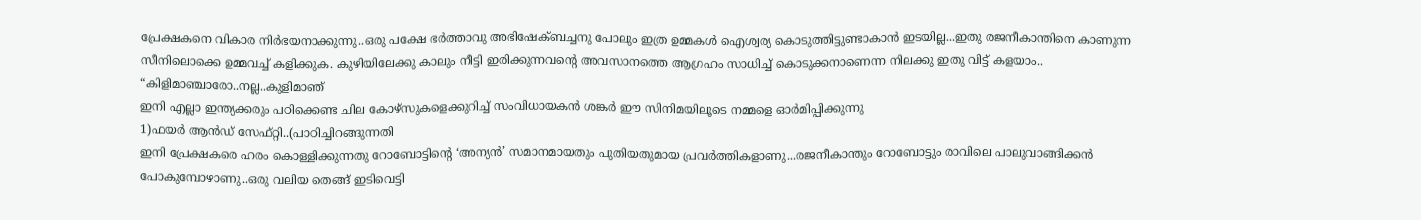പ്രേക്ഷകനെ വികാര നിർഭയനാക്കുന്നു..ഒരു പക്ഷേ ഭർത്താവു അഭിഷേക്ബച്ചനു പോലും ഇത്ര ഉമ്മകൾ ഐശ്വര്യ കൊടുത്തിട്ടുണ്ടാകാൻ ഇടയില്ല...ഇതു രജനീകാന്തിനെ കാണുന്ന സീനിലൊക്കെ ഉമ്മവച്ച് കളിക്കുക. കുഴിയിലേക്കു കാലും നീട്ടി ഇരിക്കുന്നവന്റെ അവസാനത്തെ ആഗ്രഹം സാധിച്ച് കൊടുക്കനാണെന്ന നിലക്കു ഇതു വിട്ട് കളയാം.. “കിളിമാഞ്ചാരോ..നല്ല..കുളിമാഞ്
ഇനി എല്ലാ ഇന്ത്യക്കരും പഠിക്കെണ്ട ചില കോഴ്സുകളെക്കുറിച്ച് സംവിധായകൻ ശങ്കർ ഈ സിനിമയിലൂടെ നമ്മളെ ഓർമിപ്പിക്കുന്നു
1)ഫയർ ആൻഡ് സേഫ്റ്റി..(പാഠിച്ചിറങ്ങുന്നതി
ഇനി പ്രേക്ഷകരെ ഹരം കൊള്ളിക്കുന്നതു റോബോട്ടിന്റെ ‘അന്യൻ’ സമാനമായതും പുതിയതുമായ പ്രവർത്തികളാണു...രജനീകാന്തും റോബോട്ടും രാവിലെ പാലുവാങ്ങിക്കൻ പോകുമ്പോഴാണു..ഒരു വലിയ തെങ്ങ് ഇടിവെട്ടി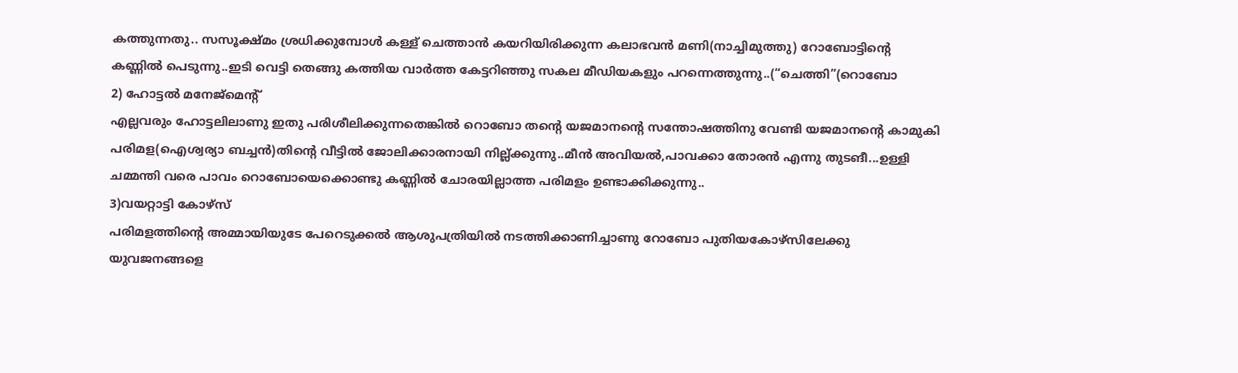കത്തുന്നതു.. സസൂക്ഷ്മം ശ്രധിക്കുമ്പോൾ കള്ള് ചെത്താൻ കയറിയിരിക്കുന്ന കലാഭവൻ മണി(നാച്ചിമുത്തു) റോബോട്ടിന്റെ കണ്ണിൽ പെടുന്നു..ഇടി വെട്ടി തെങ്ങു കത്തിയ വാർത്ത കേട്ടറിഞ്ഞു സകല മീഡിയകളും പറന്നെത്തുന്നു..(“ചെത്തി”(റൊബോ
2) ഹോട്ടൽ മനേജ്മെന്റ്
എല്ലവരും ഹോട്ടലിലാണു ഇതു പരിശീലിക്കുന്നതെങ്കിൽ റൊബോ തന്റെ യജമാനന്റെ സന്തോഷത്തിനു വേണ്ടി യജമാനന്റെ കാമുകി പരിമള(ഐശ്വര്യാ ബച്ചൻ)തിന്റെ വീട്ടിൽ ജോലിക്കാരനായി നില്ല്ക്കുന്നു..മീൻ അവിയൽ,പാവക്കാ തോരൻ എന്നു തുടങീ...ഉള്ളി ചമ്മന്തി വരെ പാവം റൊബോയെക്കൊണ്ടു കണ്ണിൽ ചോരയില്ലാത്ത പരിമളം ഉണ്ടാക്കിക്കുന്നു..
3)വയറ്റാട്ടി കോഴ്സ്
പരിമളത്തിന്റെ അമ്മായിയുടേ പേറെടുക്കൽ ആശുപത്രിയിൽ നടത്തിക്കാണിച്ചാണു റോബോ പുതിയകോഴ്സിലേക്കു യുവജനങ്ങളെ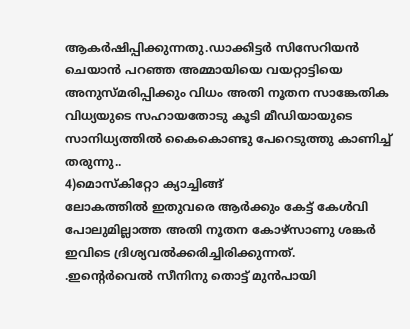ആകർഷിപ്പിക്കുന്നതു.ഡാക്കിട്ടർ സിസേറിയൻ ചെയാൻ പറഞ്ഞ അമ്മായിയെ വയറ്റാട്ടിയെ അനുസ്മരിപ്പിക്കും വിധം അതി നൂതന സാങ്കേതിക വിധ്യയുടെ സഹായതോടു കൂടി മീഡിയായുടെ സാനിധ്യത്തിൽ കൈകൊണ്ടു പേറെടുത്തു കാണിച്ച് തരുന്നു..
4)മൊസ്കിറ്റോ ക്യാച്ചിങ്ങ്
ലോകത്തിൽ ഇതുവരെ ആർക്കും കേട്ട് കേൾവി പോലുമില്ലാത്ത അതി നൂതന കോഴ്സാണു ശങ്കർ ഇവിടെ ദ്രിശ്യവൽക്കരിച്ചിരിക്കുന്നത്.
.ഇന്റെർവെൽ സീനിനു തൊട്ട് മുൻപായി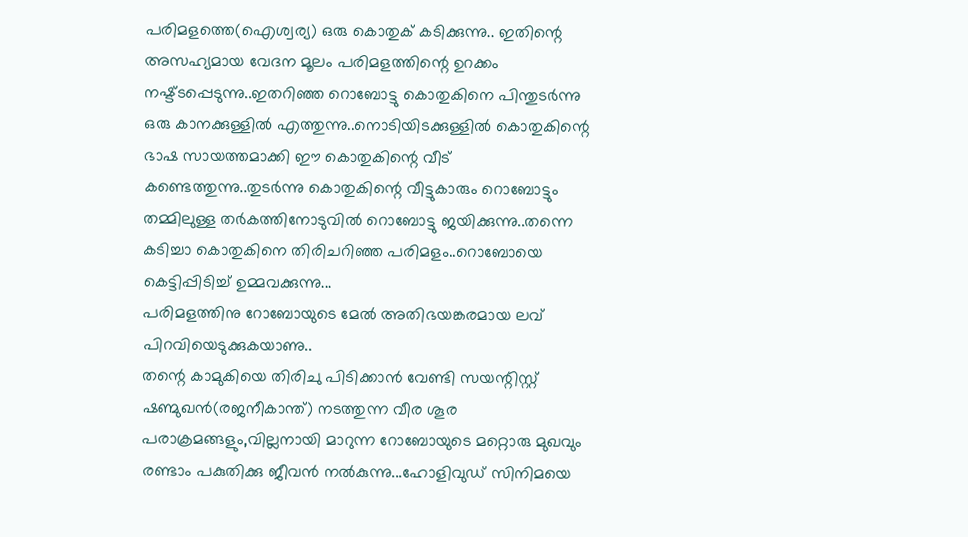പരിമളത്തെ(ഐശ്വര്യ) ഒരു കൊതുക് കടിക്കുന്നു.. ഇതിന്റെ അസഹ്യമായ വേദന മൂലം പരിമളത്തിന്റെ ഉറക്കം നഷ്ട്ടപ്പെടുന്നു..ഇതറിഞ്ഞ റൊബോട്ടു കൊതുകിനെ പിന്തുടർന്നു ഒരു കാനക്കുള്ളിൽ എത്തുന്നു..നൊടിയിടക്കുള്ളിൽ കൊതുകിന്റെ ഭാഷ സായത്തമാക്കി ഈ കൊതുകിന്റെ വീട് കണ്ടെത്തുന്നു..തുടർന്നു കൊതുകിന്റെ വീട്ടുകാരും റൊബോട്ടും തമ്മിലുള്ള തർകത്തിനോടുവിൽ റൊബോട്ടു ജയിക്കുന്നു..തന്നെ കടിച്ചാ കൊതുകിനെ തിരിചറിഞ്ഞ പരിമളം..റൊബോയെ കെട്ടിപ്പിടിച്ച് ഉമ്മവക്കുന്നു...
പരിമളത്തിനു റോബോയുടെ മേൽ അതിഭയങ്കരമായ ലവ് പിറവിയെടുക്കുകയാണു..
തന്റെ കാമുകിയെ തിരിചു പിടിക്കാൻ വേണ്ടി സയന്റിസ്റ്റ് ഷണ്മുഖൻ(രജനീകാന്ത്) നടത്തുന്ന വീര ശൂര പരാക്രമങ്ങളും,വില്ലനായി മാറുന്ന റോബോയുടെ മറ്റൊരു മുഖവും രണ്ടാം പകുതിക്കു ജീവൻ നൽകുന്നു...ഹോളിവുഡ് സിനിമയെ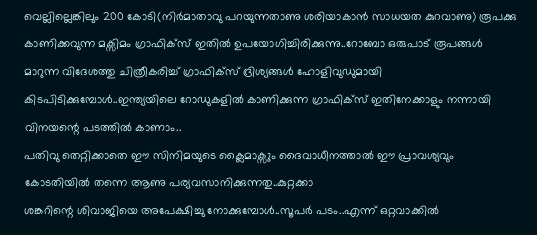വെല്ലില്ലെങ്കിലും 200 കോടി(നിർമാതാവു പറയുന്നതാണു ശരിയാകാൻ സാധയത കുറവാണു) രൂപക്കു കാണിക്കവുന്ന മക്സിമം ഗ്രാഫിക്സ് ഇതിൽ ഉപയോഗിച്ചിരിക്കുന്നു..റോബോ ഒരുപാട് രൂപങ്ങൾ മാറുന്ന വിദേശത്തു ചിത്രീകരിച്ച് ഗ്രാഫിക്സ് ദ്രിശ്യങ്ങൾ ഹോളിവുഡുമായി കിടപിടിക്കുമ്പോൾ..ഇന്ത്യയിലെ റോഡുകളിൽ കാണിക്കുന്ന ഗ്രാഫിക്സ് ഇതിനേക്കാളും നന്നായി വിനയന്റെ പടത്തിൽ കാണാം..
പതിവു തെറ്റിക്കാതെ ഈ സിനിമയുടെ ക്ലൈമാക്സും ദൈവാധീനത്താൽ ഈ പ്രാവശ്യവും കോടതിയിൽ തന്നെ ആണു പര്യവസാനിക്കുന്നതു..കുറ്റക്കാ
ശങ്കറിന്റെ ശിവാജിയെ അപേക്ഷിച്ചു നോക്കുമ്പോൾ..സൂപർ പടം..എന്ന് ഒറ്റവാക്കിൽ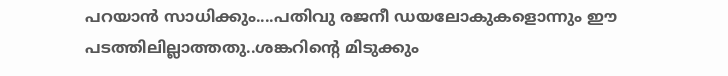പറയാൻ സാധിക്കും....പതിവു രജനീ ഡയലോകുകളൊന്നും ഈ പടത്തിലില്ലാത്തതു..ശങ്കറിന്റെ മിടുക്കും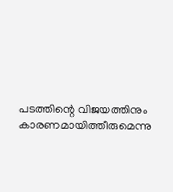പടത്തിന്റെ വിജയത്തിനും കാരണമായിത്തീരുമെന്നു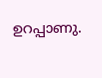ഉറപ്പാണു.